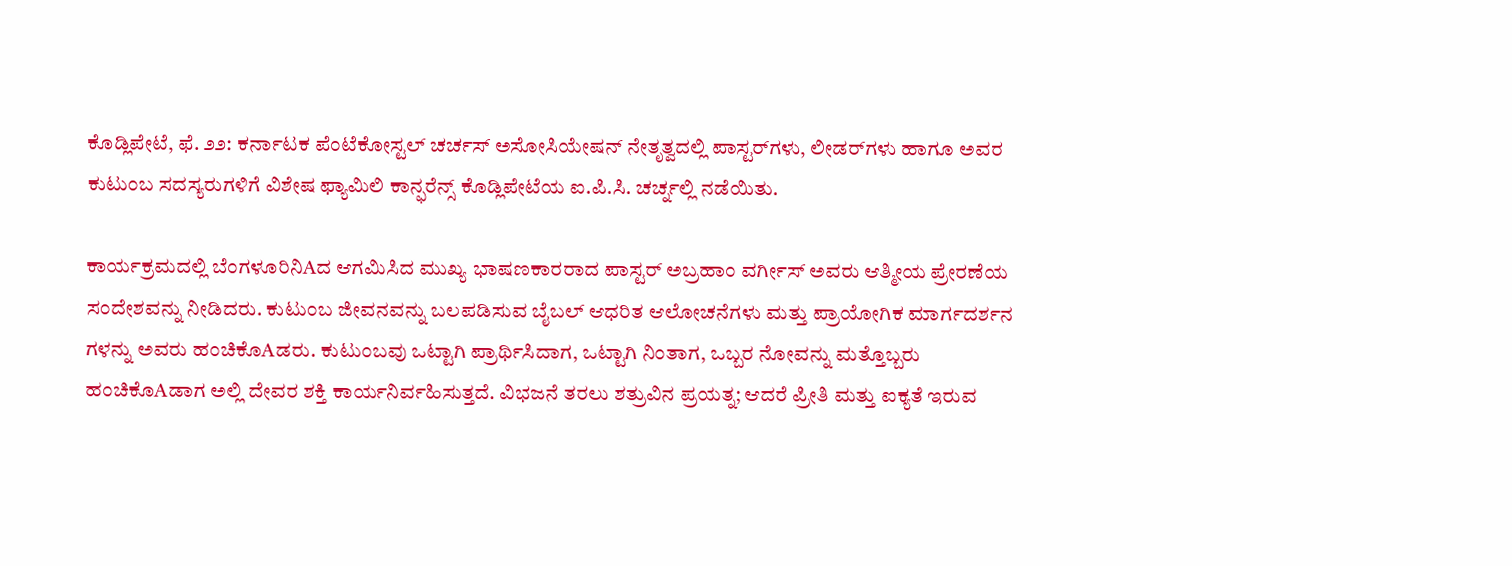ಕೊಡ್ಲಿಪೇಟೆ, ಫೆ. ೨೨: ಕರ್ನಾಟಕ ಪೆಂಟೆಕೋಸ್ಟಲ್ ಚರ್ಚಸ್ ಅಸೋಸಿಯೇಷನ್ ನೇತೃತ್ವದಲ್ಲಿ ಪಾಸ್ಟರ್‌ಗಳು, ಲೀಡರ್‌ಗಳು ಹಾಗೂ ಅವರ ಕುಟುಂಬ ಸದಸ್ಯರುಗಳಿಗೆ ವಿಶೇಷ ಫ್ಯಾಮಿಲಿ ಕಾನ್ಫರೆನ್ಸ್ ಕೊಡ್ಲಿಪೇಟೆಯ ಐ.ಪಿ.ಸಿ. ಚರ್ಚ್ನಲ್ಲಿ ನಡೆಯಿತು.

ಕಾರ್ಯಕ್ರಮದಲ್ಲಿ ಬೆಂಗಳೂರಿನಿAದ ಆಗಮಿಸಿದ ಮುಖ್ಯ ಭಾಷಣಕಾರರಾದ ಪಾಸ್ಟರ್ ಅಬ್ರಹಾಂ ವರ್ಗೀಸ್ ಅವರು ಆತ್ಮೀಯ ಪ್ರೇರಣೆಯ ಸಂದೇಶವನ್ನು ನೀಡಿದರು. ಕುಟುಂಬ ಜೀವನವನ್ನು ಬಲಪಡಿಸುವ ಬೈಬಲ್ ಆಧರಿತ ಆಲೋಚನೆಗಳು ಮತ್ತು ಪ್ರಾಯೋಗಿಕ ಮಾರ್ಗದರ್ಶನ ಗಳನ್ನು ಅವರು ಹಂಚಿಕೊAಡರು. ಕುಟುಂಬವು ಒಟ್ಟಾಗಿ ಪ್ರಾರ್ಥಿಸಿದಾಗ, ಒಟ್ಟಾಗಿ ನಿಂತಾಗ, ಒಬ್ಬರ ನೋವನ್ನು ಮತ್ತೊಬ್ಬರು ಹಂಚಿಕೊAಡಾಗ ಅಲ್ಲಿ ದೇವರ ಶಕ್ತಿ ಕಾರ್ಯನಿರ್ವಹಿಸುತ್ತದೆ. ವಿಭಜನೆ ತರಲು ಶತ್ರುವಿನ ಪ್ರಯತ್ನ; ಆದರೆ ಪ್ರೀತಿ ಮತ್ತು ಐಕ್ಯತೆ ಇರುವ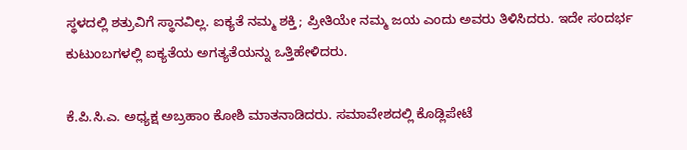ಸ್ಥಳದಲ್ಲಿ ಶತ್ರುವಿಗೆ ಸ್ಥಾನವಿಲ್ಲ. ಐಕ್ಯತೆ ನಮ್ಮ ಶಕ್ತಿ; ಪ್ರೀತಿಯೇ ನಮ್ಮ ಜಯ ಎಂದು ಅವರು ತಿಳಿಸಿದರು. ಇದೇ ಸಂದರ್ಭ ಕುಟುಂಬಗಳಲ್ಲಿ ಐಕ್ಯತೆಯ ಅಗತ್ಯತೆಯನ್ನು ಒತ್ತಿಹೇಳಿದರು.

ಕೆ.ಪಿ.ಸಿ.ಎ. ಅಧ್ಯಕ್ಷ ಅಬ್ರಹಾಂ ಕೋಶಿ ಮಾತನಾಡಿದರು. ಸಮಾವೇಶದಲ್ಲಿ ಕೊಡ್ಲಿಪೇಟೆ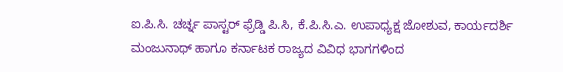ಐ.ಪಿ.ಸಿ. ಚರ್ಚ್ನ ಪಾಸ್ಟರ್ ಫ್ರೆಡ್ಡಿ ಪಿ.ಸಿ, ಕೆ.ಪಿ.ಸಿ.ಎ. ಉಪಾಧ್ಯಕ್ಷ ಜೋಶುವ, ಕಾರ್ಯದರ್ಶಿ ಮಂಜುನಾಥ್ ಹಾಗೂ ಕರ್ನಾಟಕ ರಾಜ್ಯದ ವಿವಿಧ ಭಾಗಗಳಿಂದ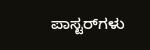ಪಾಸ್ಟರ್‌ಗಳು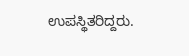ಉಪಸ್ಥಿತರಿದ್ದರು.